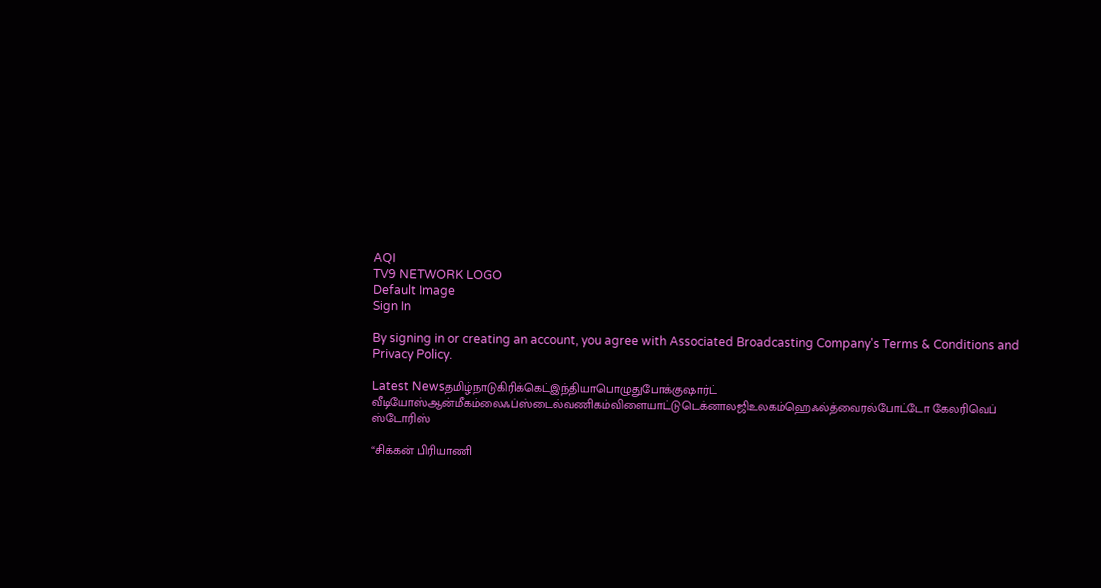AQI
TV9 NETWORK LOGO
Default Image
Sign In

By signing in or creating an account, you agree with Associated Broadcasting Company's Terms & Conditions and Privacy Policy.

Latest Newsதமிழ்நாடுகிரிக்கெட்இந்தியாபொழுதுபோக்குஷார்ட் வீடியோஸ்ஆன்மீகம்லைஃப்ஸ்டைல்வணிகம்விளையாட்டுடெக்னாலஜிஉலகம்ஹெஃல்த்வைரல்போட்டோ கேலரிவெப் ஸ்டோரிஸ்

“சிக்கன் பிரியாணி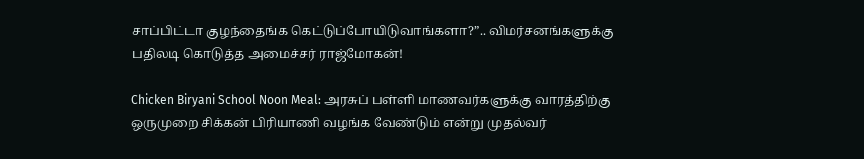சாப்பிட்டா குழந்தைங்க கெட்டுப்போயிடுவாங்களா?”.. விமர்சனங்களுக்கு பதிலடி கொடுத்த அமைச்சர் ராஜ்மோகன்!

Chicken Biryani School Noon Meal: அரசுப் பள்ளி மாணவர்களுக்கு வாரத்திற்கு ஒருமுறை சிக்கன் பிரியாணி வழங்க வேண்டும் என்று முதல்வர்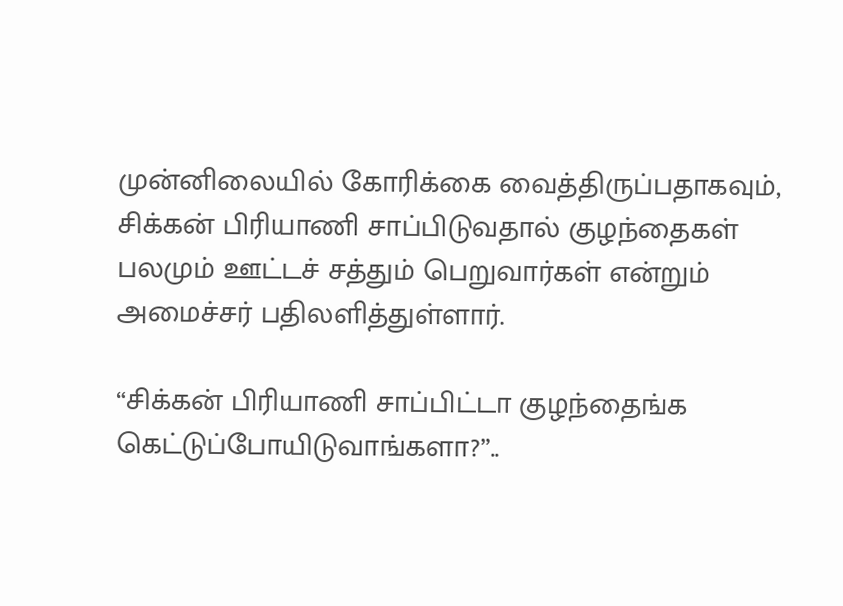முன்னிலையில் கோரிக்கை வைத்திருப்பதாகவும், சிக்கன் பிரியாணி சாப்பிடுவதால் குழந்தைகள் பலமும் ஊட்டச் சத்தும் பெறுவார்கள் என்றும் அமைச்சர் பதிலளித்துள்ளார்.

“சிக்கன் பிரியாணி சாப்பிட்டா குழந்தைங்க கெட்டுப்போயிடுவாங்களா?”..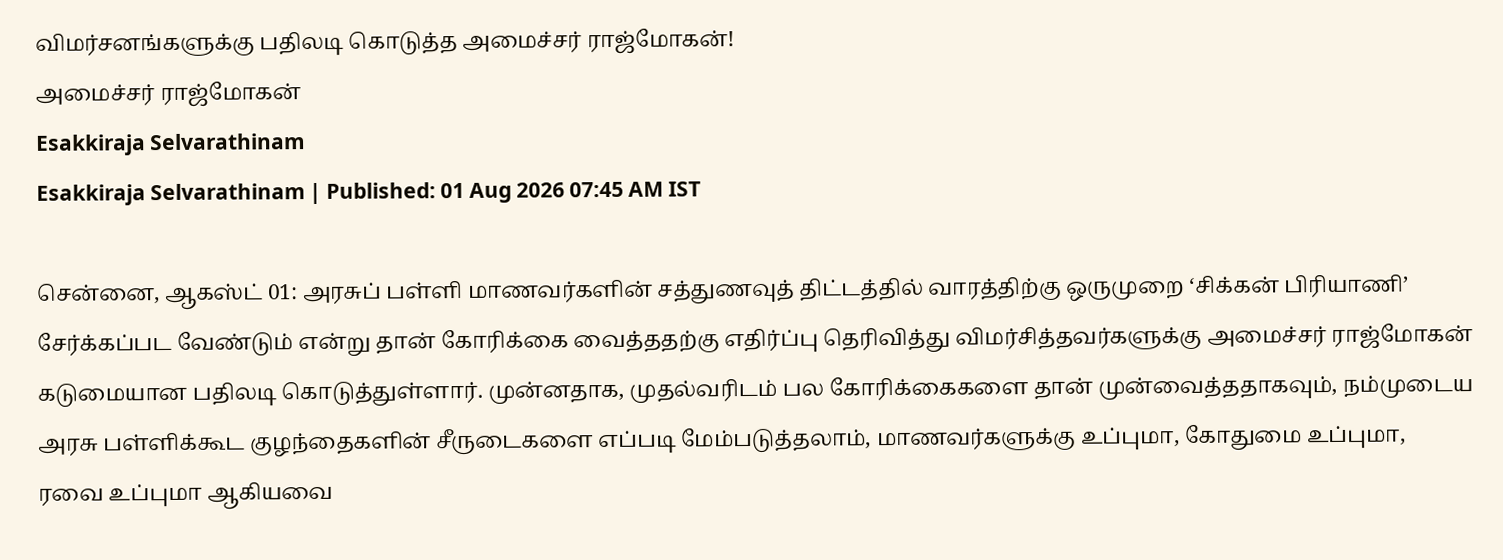விமர்சனங்களுக்கு பதிலடி கொடுத்த அமைச்சர் ராஜ்மோகன்!
அமைச்சர் ராஜ்மோகன்
Esakkiraja Selvarathinam
Esakkiraja Selvarathinam | Published: 01 Aug 2026 07:45 AM IST

சென்னை, ஆகஸ்ட் 01: அரசுப் பள்ளி மாணவர்களின் சத்துணவுத் திட்டத்தில் வாரத்திற்கு ஒருமுறை ‘சிக்கன் பிரியாணி’ சேர்க்கப்பட வேண்டும் என்று தான் கோரிக்கை வைத்ததற்கு எதிர்ப்பு தெரிவித்து விமர்சித்தவர்களுக்கு அமைச்சர் ராஜ்மோகன் கடுமையான பதிலடி கொடுத்துள்ளார். முன்னதாக, முதல்வரிடம் பல கோரிக்கைகளை தான் முன்வைத்ததாகவும், நம்முடைய அரசு பள்ளிக்கூட குழந்தைகளின் சீருடைகளை எப்படி மேம்படுத்தலாம், மாணவர்களுக்கு உப்புமா, கோதுமை உப்புமா, ரவை உப்புமா ஆகியவை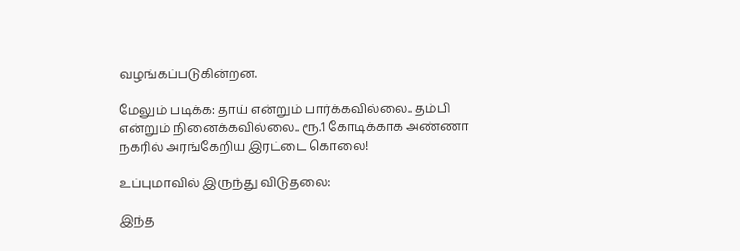வழங்கப்படுகின்றன.

மேலும் படிக்க: தாய் என்றும் பார்க்கவில்லை.. தம்பி என்றும் நினைக்கவில்லை.. ரூ.1 கோடிக்காக அண்ணா நகரில் அரங்கேறிய இரட்டை கொலை!

உப்புமாவில் இருந்து விடுதலை:

இந்த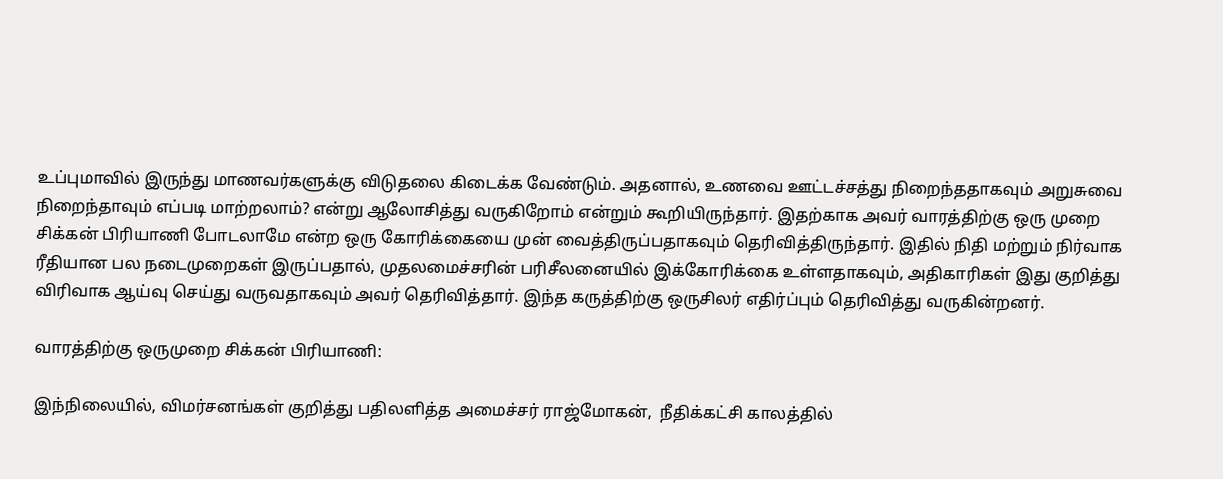உப்புமாவில் இருந்து மாணவர்களுக்கு விடுதலை கிடைக்க வேண்டும். அதனால், உணவை ஊட்டச்சத்து நிறைந்ததாகவும் அறுசுவை நிறைந்தாவும் எப்படி மாற்றலாம்? என்று ஆலோசித்து வருகிறோம் என்றும் கூறியிருந்தார். இதற்காக அவர் வாரத்திற்கு ஒரு முறை சிக்கன் பிரியாணி போடலாமே என்ற ஒரு கோரிக்கையை முன் வைத்திருப்பதாகவும் தெரிவித்திருந்தார். இதில் நிதி மற்றும் நிர்வாக ரீதியான பல நடைமுறைகள் இருப்பதால், முதலமைச்சரின் பரிசீலனையில் இக்கோரிக்கை உள்ளதாகவும், அதிகாரிகள் இது குறித்து விரிவாக ஆய்வு செய்து வருவதாகவும் அவர் தெரிவித்தார். இந்த கருத்திற்கு ஒருசிலர் எதிர்ப்பும் தெரிவித்து வருகின்றனர்.

வாரத்திற்கு ஒருமுறை சிக்கன் பிரியாணி:

இந்நிலையில், விமர்சனங்கள் குறித்து பதிலளித்த அமைச்சர் ராஜ்மோகன்,  நீதிக்கட்சி காலத்தில்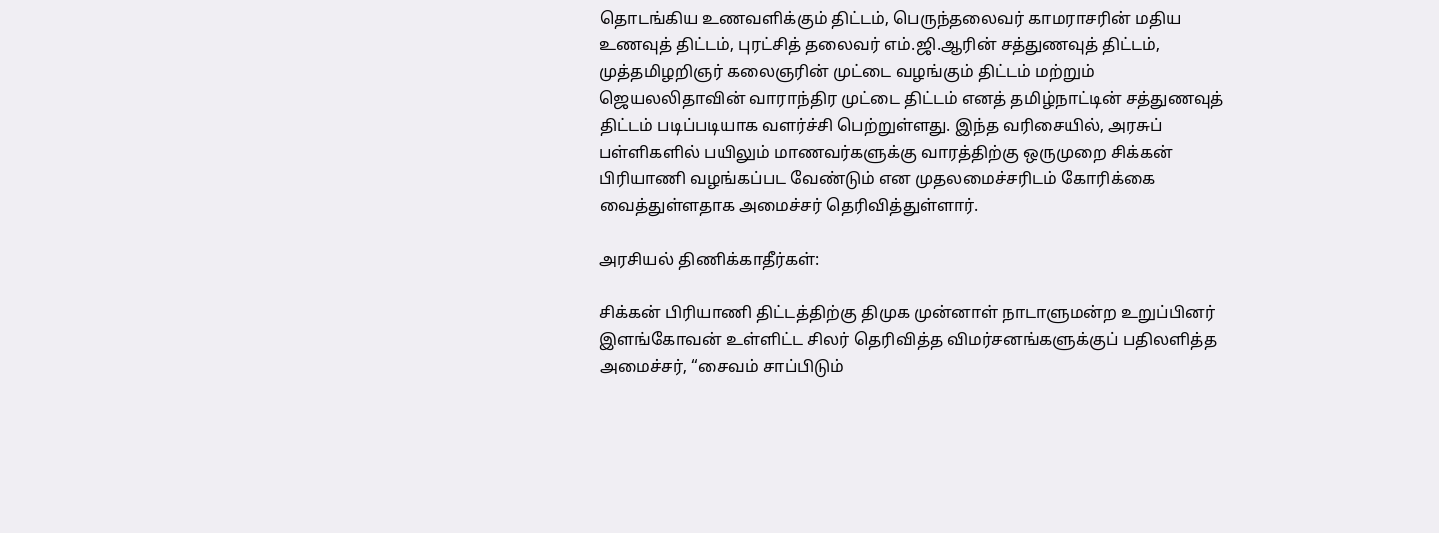தொடங்கிய உணவளிக்கும் திட்டம், பெருந்தலைவர் காமராசரின் மதிய உணவுத் திட்டம், புரட்சித் தலைவர் எம்.ஜி.ஆரின் சத்துணவுத் திட்டம், முத்தமிழறிஞர் கலைஞரின் முட்டை வழங்கும் திட்டம் மற்றும் ஜெயலலிதாவின் வாராந்திர முட்டை திட்டம் எனத் தமிழ்நாட்டின் சத்துணவுத் திட்டம் படிப்படியாக வளர்ச்சி பெற்றுள்ளது. இந்த வரிசையில், அரசுப் பள்ளிகளில் பயிலும் மாணவர்களுக்கு வாரத்திற்கு ஒருமுறை சிக்கன் பிரியாணி வழங்கப்பட வேண்டும் என முதலமைச்சரிடம் கோரிக்கை வைத்துள்ளதாக அமைச்சர் தெரிவித்துள்ளார்.

அரசியல் திணிக்காதீர்கள்:

சிக்கன் பிரியாணி திட்டத்திற்கு திமுக முன்னாள் நாடாளுமன்ற உறுப்பினர் இளங்கோவன் உள்ளிட்ட சிலர் தெரிவித்த விமர்சனங்களுக்குப் பதிலளித்த அமைச்சர், “சைவம் சாப்பிடும்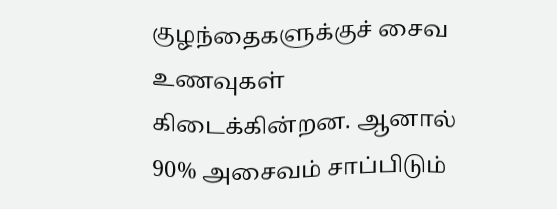குழந்தைகளுக்குச் சைவ உணவுகள் கிடைக்கின்றன. ஆனால் 90% அசைவம் சாப்பிடும்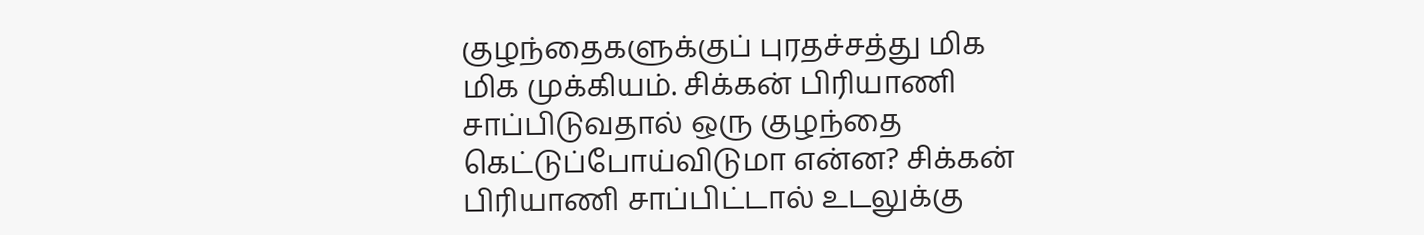குழந்தைகளுக்குப் புரதச்சத்து மிக மிக முக்கியம். சிக்கன் பிரியாணி சாப்பிடுவதால் ஒரு குழந்தை கெட்டுப்போய்விடுமா என்ன? சிக்கன் பிரியாணி சாப்பிட்டால் உடலுக்கு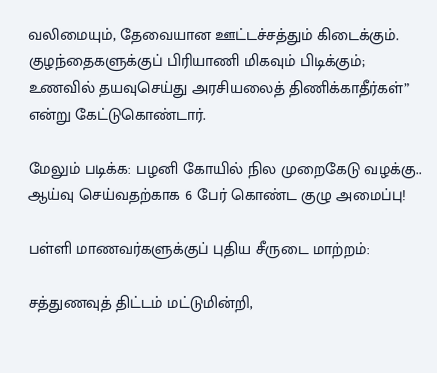வலிமையும், தேவையான ஊட்டச்சத்தும் கிடைக்கும். குழந்தைகளுக்குப் பிரியாணி மிகவும் பிடிக்கும்; உணவில் தயவுசெய்து அரசியலைத் திணிக்காதீர்கள்” என்று கேட்டுகொண்டார்.

மேலும் படிக்க: பழனி கோயில் நில முறைகேடு வழக்கு.. ஆய்வு செய்வதற்காக 6 பேர் கொண்ட குழு அமைப்பு!

பள்ளி மாணவர்களுக்குப் புதிய சீருடை மாற்றம்:

சத்துணவுத் திட்டம் மட்டுமின்றி,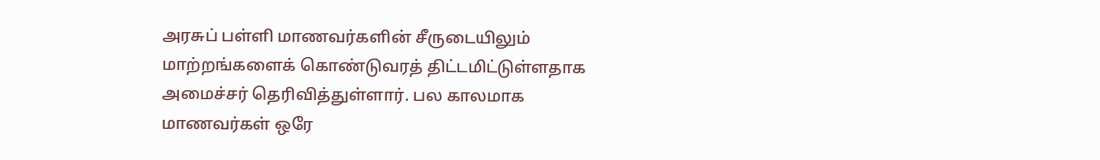அரசுப் பள்ளி மாணவர்களின் சீருடையிலும் மாற்றங்களைக் கொண்டுவரத் திட்டமிட்டுள்ளதாக அமைச்சர் தெரிவித்துள்ளார். பல காலமாக மாணவர்கள் ஒரே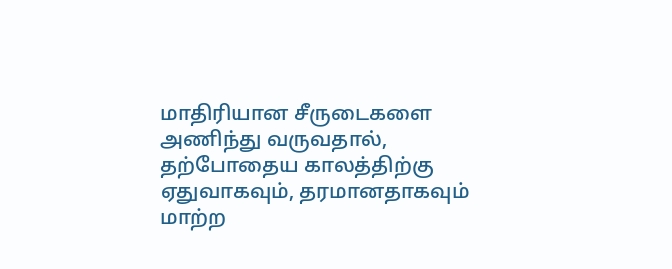மாதிரியான சீருடைகளை அணிந்து வருவதால், தற்போதைய காலத்திற்கு ஏதுவாகவும், தரமானதாகவும் மாற்ற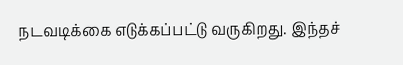நடவடிக்கை எடுக்கப்பட்டு வருகிறது. இந்தச்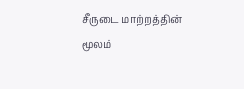சீருடை மாற்றத்தின் மூலம்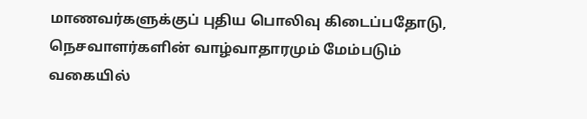மாணவர்களுக்குப் புதிய பொலிவு கிடைப்பதோடு, நெசவாளர்களின் வாழ்வாதாரமும் மேம்படும் வகையில்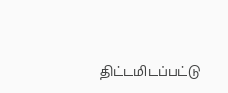திட்டமிடப்பட்டு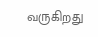வருகிறது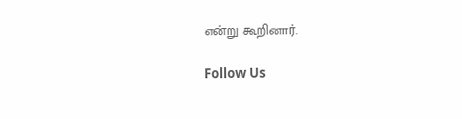என்று கூறினார்.

Follow Us